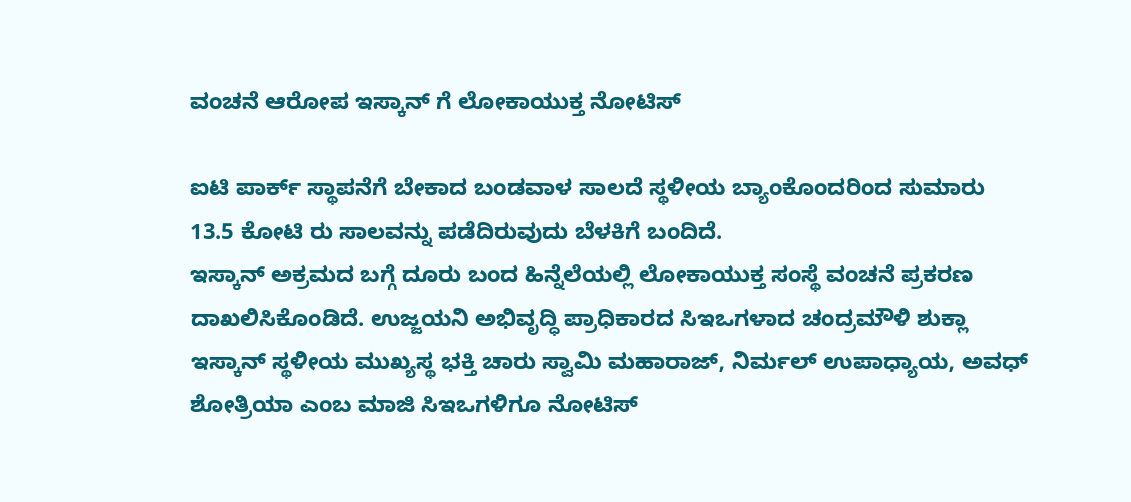ವಂಚನೆ ಆರೋಪ ಇಸ್ಕಾನ್ ಗೆ ಲೋಕಾಯುಕ್ತ ನೋಟಿಸ್

ಐಟಿ ಪಾರ್ಕ್ ಸ್ಥಾಪನೆಗೆ ಬೇಕಾದ ಬಂಡವಾಳ ಸಾಲದೆ ಸ್ಥಳೀಯ ಬ್ಯಾಂಕೊಂದರಿಂದ ಸುಮಾರು 13.5 ಕೋಟಿ ರು ಸಾಲವನ್ನು ಪಡೆದಿರುವುದು ಬೆಳಕಿಗೆ ಬಂದಿದೆ.
ಇಸ್ಕಾನ್ ಅಕ್ರಮದ ಬಗ್ಗೆ ದೂರು ಬಂದ ಹಿನ್ನೆಲೆಯಲ್ಲಿ ಲೋಕಾಯುಕ್ತ ಸಂಸ್ಥೆ ವಂಚನೆ ಪ್ರಕರಣ ದಾಖಲಿಸಿಕೊಂಡಿದೆ. ಉಜ್ಜಯನಿ ಅಭಿವೃದ್ಧಿ ಪ್ರಾಧಿಕಾರದ ಸಿಇಒಗಳಾದ ಚಂದ್ರಮೌಳಿ ಶುಕ್ಲಾ
ಇಸ್ಕಾನ್ ಸ್ಥಳೀಯ ಮುಖ್ಯಸ್ಥ ಭಕ್ತಿ ಚಾರು ಸ್ವಾಮಿ ಮಹಾರಾಜ್, ನಿರ್ಮಲ್ ಉಪಾಧ್ಯಾಯ, ಅವಧ್ ಶೋತ್ರಿಯಾ ಎಂಬ ಮಾಜಿ ಸಿಇಒಗಳಿಗೂ ನೋಟಿಸ್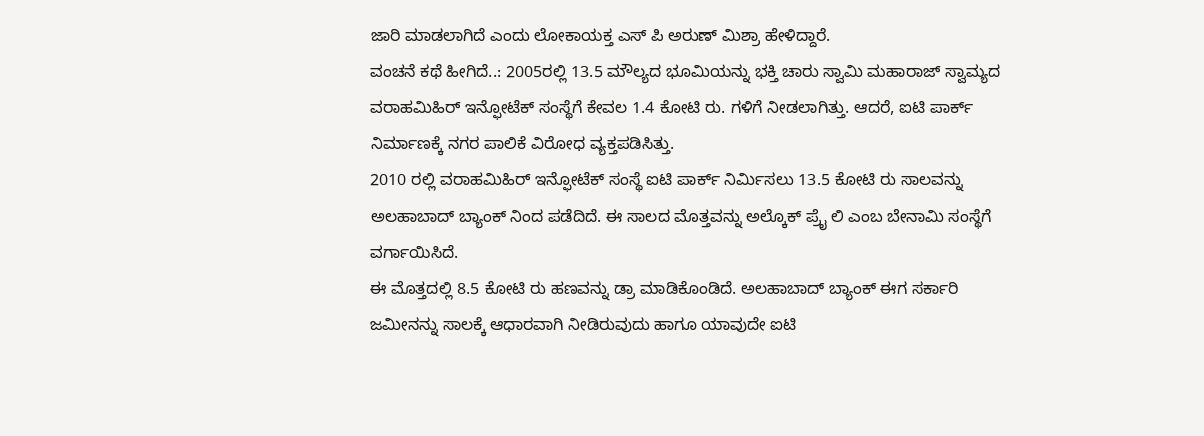ಜಾರಿ ಮಾಡಲಾಗಿದೆ ಎಂದು ಲೋಕಾಯಕ್ತ ಎಸ್ ಪಿ ಅರುಣ್ ಮಿಶ್ರಾ ಹೇಳಿದ್ದಾರೆ.
ವಂಚನೆ ಕಥೆ ಹೀಗಿದೆ..: 2005ರಲ್ಲಿ 13.5 ಮೌಲ್ಯದ ಭೂಮಿಯನ್ನು ಭಕ್ತಿ ಚಾರು ಸ್ವಾಮಿ ಮಹಾರಾಜ್ ಸ್ವಾಮ್ಯದ ವರಾಹಮಿಹಿರ್ ಇನ್ಫೋಟೆಕ್ ಸಂಸ್ಥೆಗೆ ಕೇವಲ 1.4 ಕೋಟಿ ರು. ಗಳಿಗೆ ನೀಡಲಾಗಿತ್ತು. ಆದರೆ, ಐಟಿ ಪಾರ್ಕ್ ನಿರ್ಮಾಣಕ್ಕೆ ನಗರ ಪಾಲಿಕೆ ವಿರೋಧ ವ್ಯಕ್ತಪಡಿಸಿತ್ತು.
2010 ರಲ್ಲಿ ವರಾಹಮಿಹಿರ್ ಇನ್ಫೋಟೆಕ್ ಸಂಸ್ಥೆ ಐಟಿ ಪಾರ್ಕ್ ನಿರ್ಮಿಸಲು 13.5 ಕೋಟಿ ರು ಸಾಲವನ್ನು ಅಲಹಾಬಾದ್ ಬ್ಯಾಂಕ್ ನಿಂದ ಪಡೆದಿದೆ. ಈ ಸಾಲದ ಮೊತ್ತವನ್ನು ಅಲ್ಕೊಕ್ ಪ್ರೈ ಲಿ ಎಂಬ ಬೇನಾಮಿ ಸಂಸ್ಥೆಗೆ ವರ್ಗಾಯಿಸಿದೆ.
ಈ ಮೊತ್ತದಲ್ಲಿ 8.5 ಕೋಟಿ ರು ಹಣವನ್ನು ಡ್ರಾ ಮಾಡಿಕೊಂಡಿದೆ. ಅಲಹಾಬಾದ್ ಬ್ಯಾಂಕ್ ಈಗ ಸರ್ಕಾರಿ ಜಮೀನನ್ನು ಸಾಲಕ್ಕೆ ಆಧಾರವಾಗಿ ನೀಡಿರುವುದು ಹಾಗೂ ಯಾವುದೇ ಐಟಿ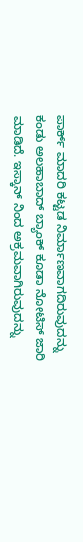ಪಾರ್ಕ್ ಮಾದರಿ ಕಟ್ಟಡ ನಿರ್ಮಾಣವಾಗದಿರುವುದನ್ನು ಕಂಡು ಅಲಹಾಬಾದ್ ಬ್ಯಾಂಕ್ ಕೂಡಾ ನೋಟಿಸ್ ಜಾರಿ ಮಾಡಿದೆ. ಇಸ್ಕಾನ್ ನಿಂದ ಅಕ್ರಮವಾಗಿರುವುದನ್ನು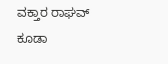ವಕ್ತಾರ ರಾಘವ್ ಕೂಡಾ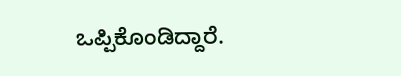ಒಪ್ಪಿಕೊಂಡಿದ್ದಾರೆ.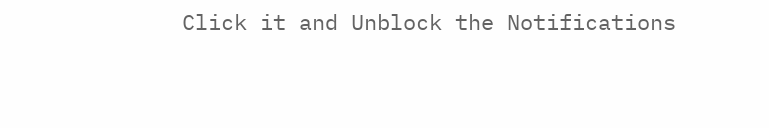Click it and Unblock the Notifications